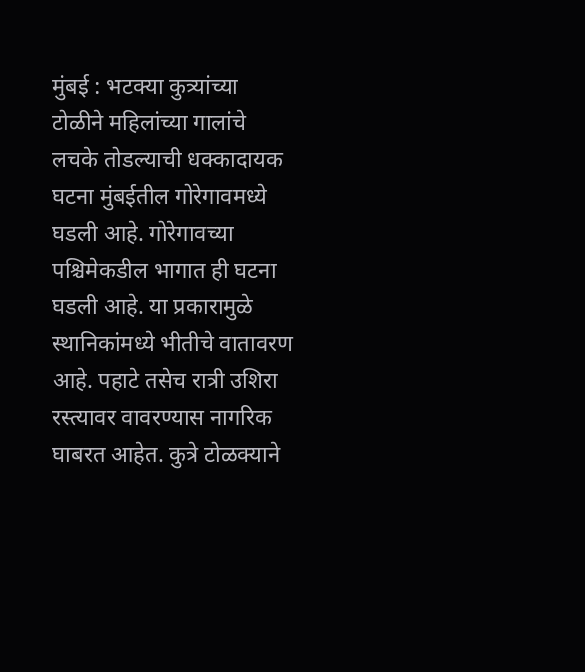मुंबई : भटक्या कुत्र्यांच्या टोळीने महिलांच्या गालांचे लचके तोडल्याची धक्कादायक घटना मुंबईतील गोरेगावमध्ये घडली आहे. गोरेगावच्या पश्चिमेकडील भागात ही घटना घडली आहे. या प्रकारामुळे स्थानिकांमध्ये भीतीचे वातावरण आहे. पहाटे तसेच रात्री उशिरा रस्त्यावर वावरण्यास नागरिक घाबरत आहेत. कुत्रे टोळक्याने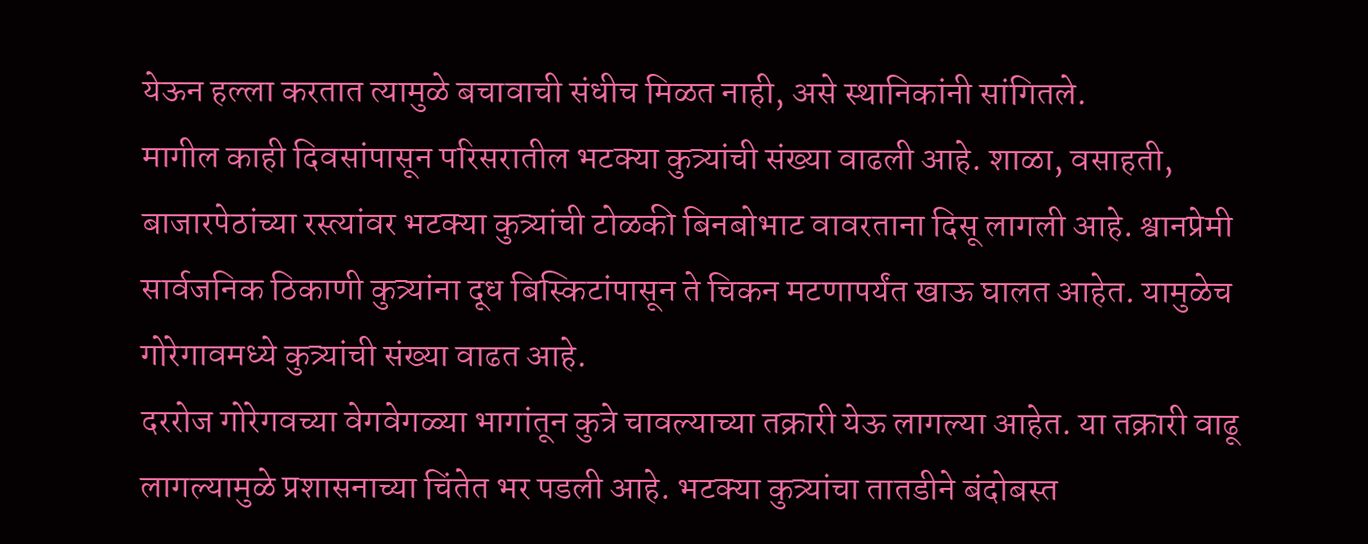येऊन हल्ला करतात त्यामुळे बचावाची संधीच मिळत नाही, असे स्थानिकांनी सांगितले.
मागील काही दिवसांपासून परिसरातील भटक्या कुत्र्यांची संख्या वाढली आहे. शाळा, वसाहती, बाजारपेठांच्या रस्त्यांवर भटक्या कुत्र्यांची टोळकी बिनबोभाट वावरताना दिसू लागली आहे. श्वानप्रेमी सार्वजनिक ठिकाणी कुत्र्यांना दूध बिस्किटांपासून ते चिकन मटणापर्यंत खाऊ घालत आहेत. यामुळेच गोरेगावमध्ये कुत्र्यांची संख्या वाढत आहे.
दररोज गोरेगवच्या वेगवेगळ्या भागांतून कुत्रे चावल्याच्या तक्रारी येऊ लागल्या आहेत. या तक्रारी वाढू लागल्यामुळे प्रशासनाच्या चिंतेत भर पडली आहे. भटक्या कुत्र्यांचा तातडीने बंदोबस्त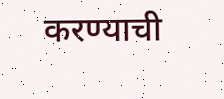करण्याची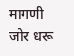मागणी जोर धरू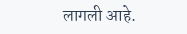लागली आहे.